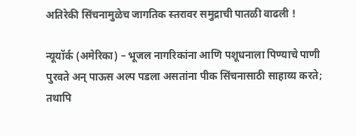अतिरेकी सिंचनामुळेच जागतिक स्तरावर समुद्राची पातळी वाढली !

न्यूयॉर्क (अमेरिका) – भूजल नागरिकांना आणि पशूधनाला पिण्याचे पाणी पुरवते अन् पाऊस अल्प पडला असतांना पीक सिंचनासाठी साहाय्य करते; तथापि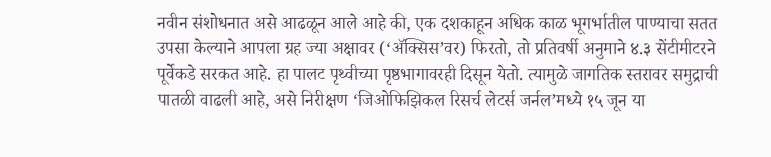नवीन संशोधनात असे आढळून आले आहे की, एक दशकाहून अधिक काळ भूगर्भातील पाण्याचा सतत उपसा केल्याने आपला ग्रह ज्या अक्षावर (‘ॲक्सिस’वर) फिरतो, तो प्रतिवर्षी अनुमाने ४.३ सेंटीमीटरने पूर्वेकडे सरकत आहे. हा पालट पृथ्वीच्या पृष्ठभागावरही दिसून येतो. त्यामुळे जागतिक स्तरावर समुद्राची पातळी वाढली आहे, असे निरीक्षण ‘जिओफिझिकल रिसर्च लेटर्स जर्नल’मध्ये १५ जून या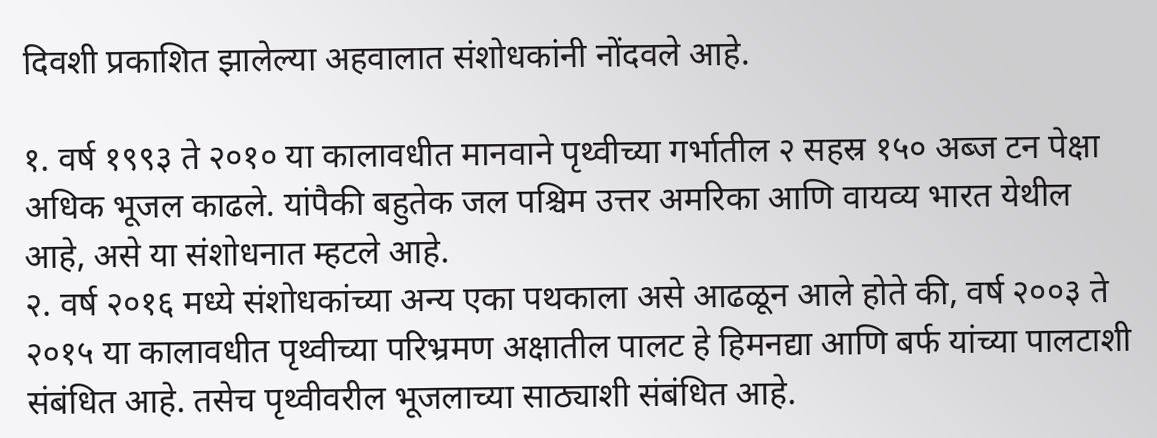दिवशी प्रकाशित झालेल्या अहवालात संशोधकांनी नोंदवले आहे.

१. वर्ष १९९३ ते २०१० या कालावधीत मानवाने पृथ्वीच्या गर्भातील २ सहस्र १५० अब्ज टन पेक्षा अधिक भूजल काढले. यांपैकी बहुतेक जल पश्चिम उत्तर अमरिका आणि वायव्य भारत येथील आहे, असे या संशोधनात म्हटले आहे.
२. वर्ष २०१६ मध्ये संशोधकांच्या अन्य एका पथकाला असे आढळून आले होते की, वर्ष २००३ ते २०१५ या कालावधीत पृथ्वीच्या परिभ्रमण अक्षातील पालट हे हिमनद्या आणि बर्फ यांच्या पालटाशी संबंधित आहे. तसेच पृथ्वीवरील भूजलाच्या साठ्याशी संबंधित आहे.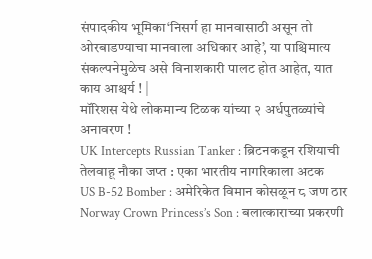संपादकीय भूमिका‘निसर्ग हा मानवासाठी असून तो ओरबाडण्याचा मानवाला अधिकार आहे’, या पाश्चिमात्य संकल्पनेमुळेच असे विनाशकारी पालट होत आहेत, यात काय आश्चर्य ! |
मॉरिशस येथे लोकमान्य टिळक यांच्या २ अर्धपुतळ्यांचे अनावरण !
UK Intercepts Russian Tanker : ब्रिटनकडून रशियाची तेलवाहू नौका जप्त : एका भारतीय नागरिकाला अटक
US B-52 Bomber : अमेरिकेत विमान कोसळून ८ जण ठार
Norway Crown Princess’s Son : बलात्काराच्या प्रकरणी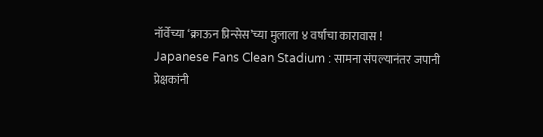नॉर्वेच्या ‘क्राऊन प्रिन्सेस’च्या मुलाला ४ वर्षांचा कारावास !
Japanese Fans Clean Stadium : सामना संपल्यानंतर जपानी प्रेक्षकांनी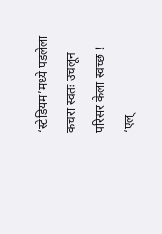‘स्टेडियम’मध्ये पडलेला कचरा स्वतः उचलून परिसर केला स्वच्छ !
‘एल्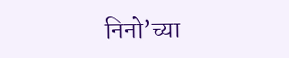निनो’च्या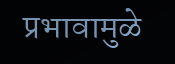प्रभावामुळे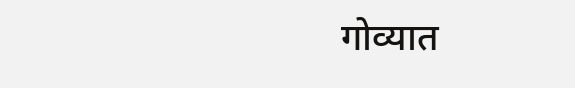गोव्यात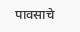पावसाचे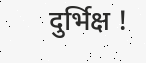दुर्भिक्ष !